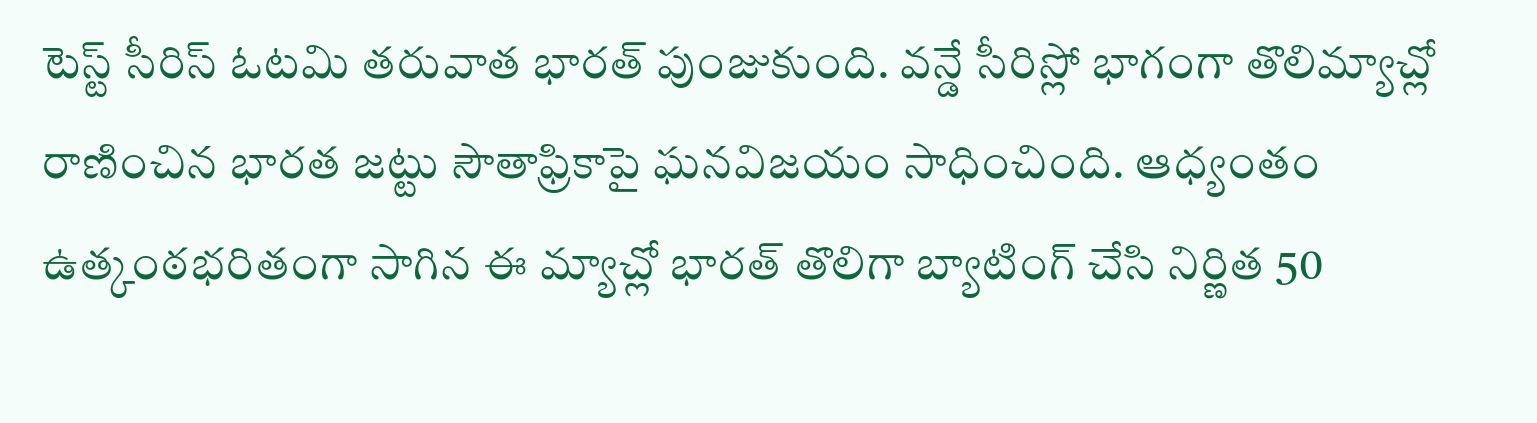టెస్ట్ సీరిస్ ఓటమి తరువాత భారత్ పుంజుకుంది. వన్డే సీరిస్లో భాగంగా తొలిమ్యాచ్లో రాణించిన భారత జట్టు సౌతాఫ్రికాపై ఘనవిజయం సాధించింది. ఆధ్యంతం ఉత్కంఠభరితంగా సాగిన ఈ మ్యాచ్లో భారత్ తొలిగా బ్యాటింగ్ చేసి నిర్ణిత 50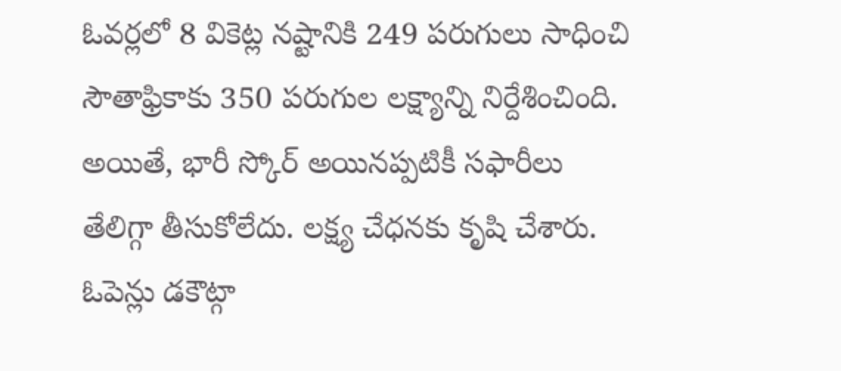ఓవర్లలో 8 వికెట్ల నష్టానికి 249 పరుగులు సాధించి సౌతాఫ్రికాకు 350 పరుగుల లక్ష్యాన్ని నిర్దేశించింది. అయితే, భారీ స్కోర్ అయినప్పటికీ సఫారీలు తేలిగ్గా తీసుకోలేదు. లక్ష్య చేధనకు కృషి చేశారు. ఓపెన్లు డకౌట్గా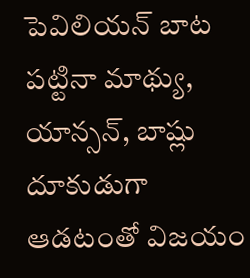పెవిలియన్ బాట పట్టినా మాథ్యు, యాన్సన్, బాష్లు దూకుడుగా ఆడటంతో విజయం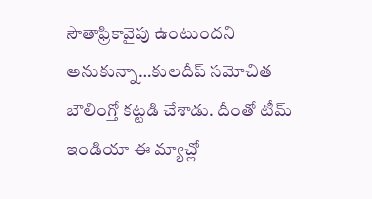సౌతాఫ్రికావైపు ఉంటుందని అనుకున్నా…కులదీప్ సమోచిత బౌలింగ్తో కట్టడి చేశాడు. దీంతో టీమ్ ఇండియా ఈ మ్యాచ్లో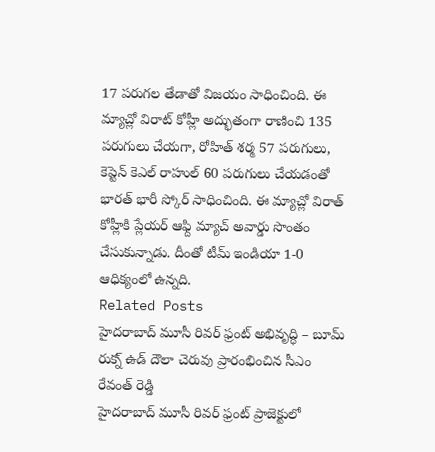17 పరుగల తేడాతో విజయం సాధించింది. ఈ మ్యాచ్లో విరాట్ కోహ్లీ అద్భుతంగా రాణించి 135 పరుగులు చేయగా, రోహిత్ శర్మ 57 పరుగులు, కెప్టెన్ కెఎల్ రాహుల్ 60 పరుగులు చేయడంతో భారత్ భారీ స్కోర్ సాధించింది. ఈ మ్యాచ్లో విరాత్ కోహ్లీకి ప్లేయర్ ఆఫ్ది మ్యాచ్ అవార్డు సొంతం చేసుకున్నాడు. దీంతో టీమ్ ఇండియా 1-0 ఆధిక్యంలో ఉన్నది.
Related Posts
హైదరాబాద్ మూసీ రివర్ ఫ్రంట్ అభివృద్ధి – బూమ్ రుక్న్ ఉడ్ దౌలా చెరువు ప్రారంభించిన సీఎం రేవంత్ రెడ్డి
హైదరాబాద్ మూసీ రివర్ ఫ్రంట్ ప్రాజెక్టులో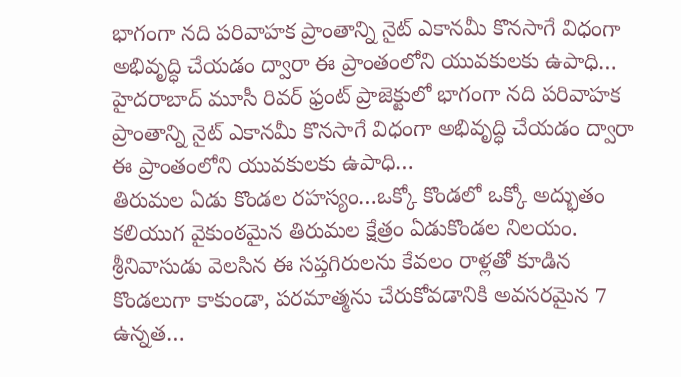భాగంగా నది పరివాహక ప్రాంతాన్ని నైట్ ఎకానమీ కొనసాగే విధంగా అభివృద్ధి చేయడం ద్వారా ఈ ప్రాంతంలోని యువకులకు ఉపాధి…
హైదరాబాద్ మూసీ రివర్ ఫ్రంట్ ప్రాజెక్టులో భాగంగా నది పరివాహక ప్రాంతాన్ని నైట్ ఎకానమీ కొనసాగే విధంగా అభివృద్ధి చేయడం ద్వారా ఈ ప్రాంతంలోని యువకులకు ఉపాధి…
తిరుమల ఏడు కొండల రహస్యం…ఒక్కో కొండలో ఒక్కో అద్భుతం
కలియుగ వైకుంఠమైన తిరుమల క్షేత్రం ఏడుకొండల నిలయం. శ్రీనివాసుడు వెలసిన ఈ సప్తగిరులను కేవలం రాళ్లతో కూడిన కొండలుగా కాకుండా, పరమాత్మను చేరుకోవడానికి అవసరమైన 7 ఉన్నత…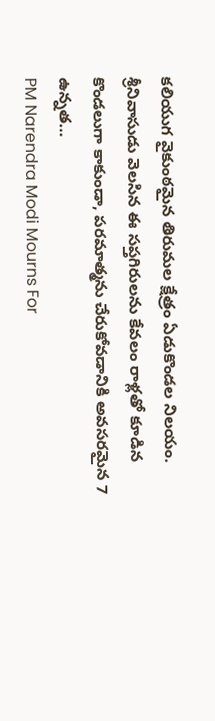కలియుగ వైకుంఠమైన తిరుమల క్షేత్రం ఏడుకొండల నిలయం. శ్రీనివాసుడు వెలసిన ఈ సప్తగిరులను కేవలం రాళ్లతో కూడిన కొండలుగా కాకుండా, పరమాత్మను చేరుకోవడానికి అవసరమైన 7 ఉన్నత…
PM Narendra Modi Mourns For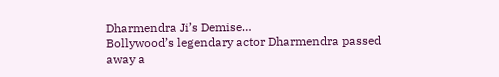Dharmendra Ji’s Demise…
Bollywood’s legendary actor Dharmendra passed away a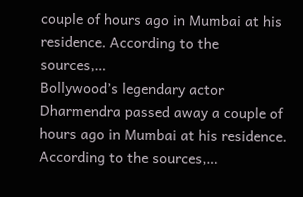couple of hours ago in Mumbai at his residence. According to the sources,…
Bollywood’s legendary actor Dharmendra passed away a couple of hours ago in Mumbai at his residence. According to the sources,…